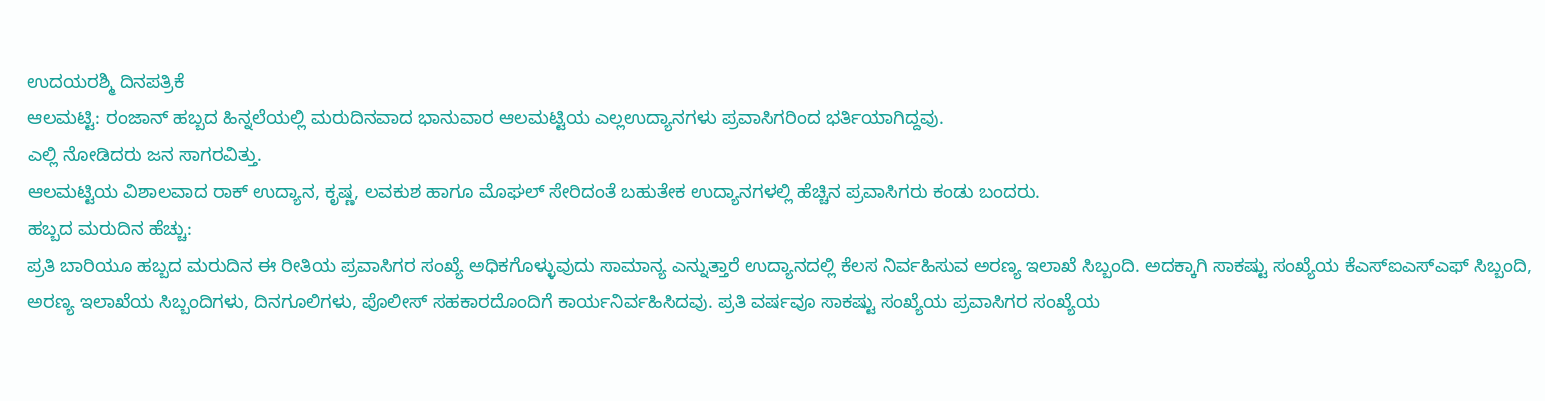ಉದಯರಶ್ಮಿ ದಿನಪತ್ರಿಕೆ
ಆಲಮಟ್ಟಿ: ರಂಜಾನ್ ಹಬ್ಬದ ಹಿನ್ನಲೆಯಲ್ಲಿ ಮರುದಿನವಾದ ಭಾನುವಾರ ಆಲಮಟ್ಟಿಯ ಎಲ್ಲಉದ್ಯಾನಗಳು ಪ್ರವಾಸಿಗರಿಂದ ಭರ್ತಿಯಾಗಿದ್ದವು.
ಎಲ್ಲಿ ನೋಡಿದರು ಜನ ಸಾಗರವಿತ್ತು.
ಆಲಮಟ್ಟಿಯ ವಿಶಾಲವಾದ ರಾಕ್ ಉದ್ಯಾನ, ಕೃಷ್ಣ, ಲವಕುಶ ಹಾಗೂ ಮೊಘಲ್ ಸೇರಿದಂತೆ ಬಹುತೇಕ ಉದ್ಯಾನಗಳಲ್ಲಿ ಹೆಚ್ಚಿನ ಪ್ರವಾಸಿಗರು ಕಂಡು ಬಂದರು.
ಹಬ್ಬದ ಮರುದಿನ ಹೆಚ್ಚು:
ಪ್ರತಿ ಬಾರಿಯೂ ಹಬ್ಬದ ಮರುದಿನ ಈ ರೀತಿಯ ಪ್ರವಾಸಿಗರ ಸಂಖ್ಯೆ ಅಧಿಕಗೊಳ್ಳುವುದು ಸಾಮಾನ್ಯ ಎನ್ನುತ್ತಾರೆ ಉದ್ಯಾನದಲ್ಲಿ ಕೆಲಸ ನಿರ್ವಹಿಸುವ ಅರಣ್ಯ ಇಲಾಖೆ ಸಿಬ್ಬಂದಿ. ಅದಕ್ಕಾಗಿ ಸಾಕಷ್ಟು ಸಂಖ್ಯೆಯ ಕೆಎಸ್ಐಎಸ್ಎಫ್ ಸಿಬ್ಬಂದಿ, ಅರಣ್ಯ ಇಲಾಖೆಯ ಸಿಬ್ಬಂದಿಗಳು, ದಿನಗೂಲಿಗಳು, ಪೊಲೀಸ್ ಸಹಕಾರದೊಂದಿಗೆ ಕಾರ್ಯನಿರ್ವಹಿಸಿದವು. ಪ್ರತಿ ವರ್ಷವೂ ಸಾಕಷ್ಟು ಸಂಖ್ಯೆಯ ಪ್ರವಾಸಿಗರ ಸಂಖ್ಯೆಯ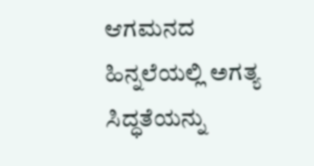ಆಗಮನದ ಹಿನ್ನಲೆಯಲ್ಲಿ ಅಗತ್ಯ ಸಿದ್ಧತೆಯನ್ನು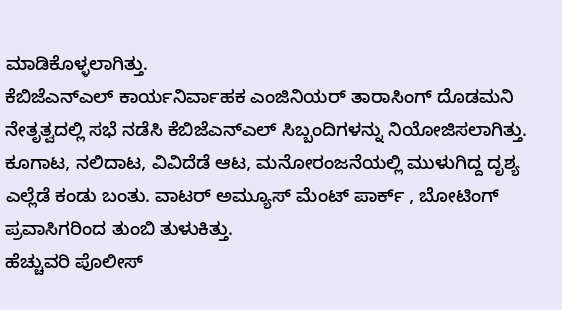ಮಾಡಿಕೊಳ್ಳಲಾಗಿತ್ತು.
ಕೆಬಿಜೆಎನ್ಎಲ್ ಕಾರ್ಯನಿರ್ವಾಹಕ ಎಂಜಿನಿಯರ್ ತಾರಾಸಿಂಗ್ ದೊಡಮನಿ ನೇತೃತ್ವದಲ್ಲಿ ಸಭೆ ನಡೆಸಿ ಕೆಬಿಜೆಎನ್ಎಲ್ ಸಿಬ್ಬಂದಿಗಳನ್ನು ನಿಯೋಜಿಸಲಾಗಿತ್ತು.
ಕೂಗಾಟ, ನಲಿದಾಟ, ವಿವಿದೆಡೆ ಆಟ, ಮನೋರಂಜನೆಯಲ್ಲಿ ಮುಳುಗಿದ್ದ ದೃಶ್ಯ ಎಲ್ಲೆಡೆ ಕಂಡು ಬಂತು. ವಾಟರ್ ಅಮ್ಯೂಸ್ ಮೆಂಟ್ ಪಾರ್ಕ್ , ಬೋಟಿಂಗ್ ಪ್ರವಾಸಿಗರಿಂದ ತುಂಬಿ ತುಳುಕಿತ್ತು.
ಹೆಚ್ಚುವರಿ ಪೊಲೀಸ್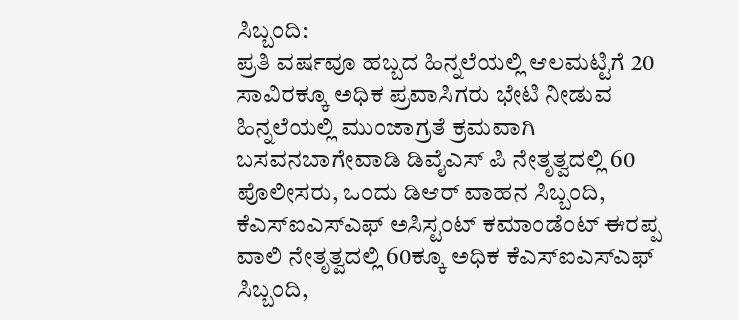ಸಿಬ್ಬಂದಿ:
ಪ್ರತಿ ವರ್ಷವೂ ಹಬ್ಬದ ಹಿನ್ನಲೆಯಲ್ಲಿ ಆಲಮಟ್ಟಿಗೆ 20 ಸಾವಿರಕ್ಕೂ ಅಧಿಕ ಪ್ರವಾಸಿಗರು ಭೇಟಿ ನೀಡುವ ಹಿನ್ನಲೆಯಲ್ಲಿ ಮುಂಜಾಗ್ರತೆ ಕ್ರಮವಾಗಿ ಬಸವನಬಾಗೇವಾಡಿ ಡಿವೈಎಸ್ ಪಿ ನೇತೃತ್ವದಲ್ಲಿ 60 ಪೊಲೀಸರು, ಒಂದು ಡಿಆರ್ ವಾಹನ ಸಿಬ್ಬಂದಿ, ಕೆಎಸ್ಐಎಸ್ಎಫ್ ಅಸಿಸ್ಟಂಟ್ ಕಮಾಂಡೆಂಟ್ ಈರಪ್ಪ ವಾಲಿ ನೇತೃತ್ವದಲ್ಲಿ 60ಕ್ಕೂ ಅಧಿಕ ಕೆಎಸ್ಐಎಸ್ಎಫ್ ಸಿಬ್ಬಂದಿ,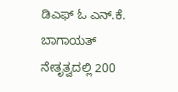ಡಿಎಫ್ ಓ ಎನ್.ಕೆ. ಬಾಗಾಯತ್ ನೇತೃತ್ವದಲ್ಲಿ 200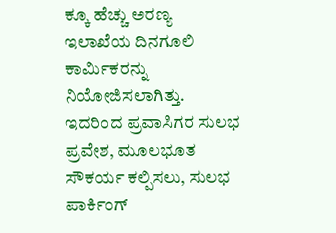ಕ್ಕೂ ಹೆಚ್ಚು ಅರಣ್ಯ ಇಲಾಖೆಯ ದಿನಗೂಲಿ ಕಾರ್ಮಿಕರನ್ನು ನಿಯೋಜಿಸಲಾಗಿತ್ತು.
ಇದರಿಂದ ಪ್ರವಾಸಿಗರ ಸುಲಭ ಪ್ರವೇಶ, ಮೂಲಭೂತ ಸೌಕರ್ಯ ಕಲ್ಪಿಸಲು, ಸುಲಭ ಪಾರ್ಕಿಂಗ್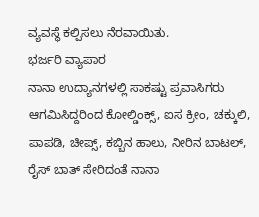ವ್ಯವಸ್ಥೆ ಕಲ್ಪಿಸಲು ನೆರವಾಯಿತು.
ಭರ್ಜರಿ ವ್ಯಾಪಾರ
ನಾನಾ ಉದ್ಯಾನಗಳಲ್ಲಿ ಸಾಕಷ್ಟು ಪ್ರವಾಸಿಗರು ಆಗಮಿಸಿದ್ದರಿಂದ ಕೋಲ್ಡಿಂಕ್ಸ್, ಐಸ ಕ್ರೀಂ, ಚಕ್ಕುಲಿ, ಪಾಪಡಿ, ಚೀಪ್ಸ್, ಕಬ್ಬಿನ ಹಾಲು, ನೀರಿನ ಬಾಟಲ್, ರೈಸ್ ಬಾತ್ ಸೇರಿದಂತೆ ನಾನಾ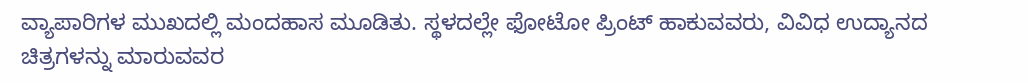ವ್ಯಾಪಾರಿಗಳ ಮುಖದಲ್ಲಿ ಮಂದಹಾಸ ಮೂಡಿತು. ಸ್ಥಳದಲ್ಲೇ ಫೋಟೋ ಪ್ರಿಂಟ್ ಹಾಕುವವರು, ವಿವಿಧ ಉದ್ಯಾನದ ಚಿತ್ರಗಳನ್ನು ಮಾರುವವರ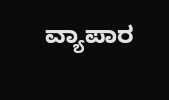ವ್ಯಾಪಾರ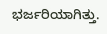ಭರ್ಜರಿಯಾಗಿತ್ತು.